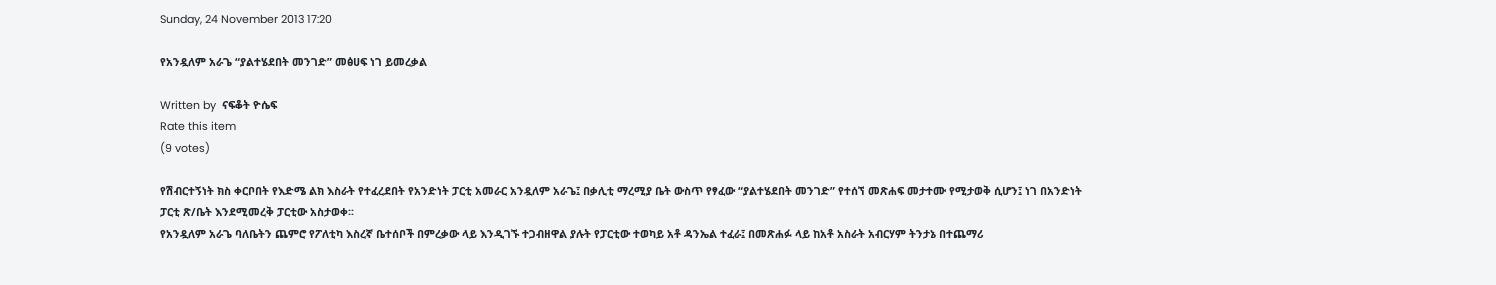Sunday, 24 November 2013 17:20

የአንዷለም አራጌ “ያልተሄደበት መንገድ” መፅሀፍ ነገ ይመረቃል

Written by  ናፍቆት ዮሴፍ
Rate this item
(9 votes)

የሽብርተኝነት ክስ ቀርቦበት የእድሜ ልክ እስራት የተፈረደበት የአንድነት ፓርቲ አመራር አንዷለም አራጌ፤ በቃሊቲ ማረሚያ ቤት ውስጥ የፃፈው “ያልተሄደበት መንገድ” የተሰኘ መጽሐፍ መታተሙ የሚታወቅ ሲሆን፤ ነገ በአንድነት ፓርቲ ጽ/ቤት እንደሚመረቅ ፓርቲው አስታወቀ፡፡
የአንዷለም አራጌ ባለቤትን ጨምሮ የፖለቲካ እስረኛ ቤተሰቦች በምረቃው ላይ እንዲገኙ ተጋብዘዋል ያሉት የፓርቲው ተወካይ አቶ ዳንኤል ተፈራ፤ በመጽሐፉ ላይ ከአቶ አስራት አብርሃም ትንታኔ በተጨማሪ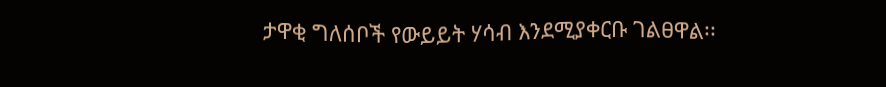ታዋቂ ግለሰቦች የውይይት ሃሳብ እንደሚያቀርቡ ገልፀዋል፡፡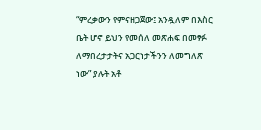“ምረቃውን የምናዘጋጀው፤ አንዷለም በእስር ቤት ሆኖ ይህን የመሰለ መጽሐፍ በመፃፉ ለማበረታታትና አጋርነታችንን ለመግለጽ ነው” ያሉት አቶ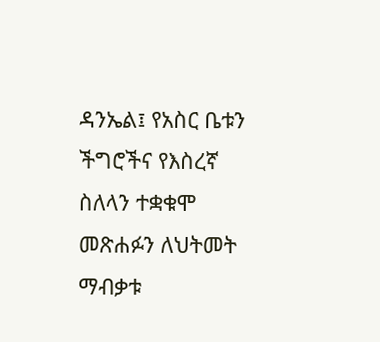ዳንኤል፤ የአስር ቤቱን ችግሮችና የእስረኛ ስለላን ተቋቁሞ መጽሐፉን ለህትመት ማብቃቱ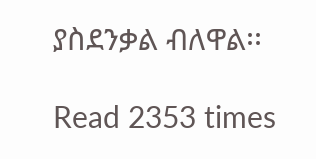ያስደንቃል ብለዋል፡፡

Read 2353 times